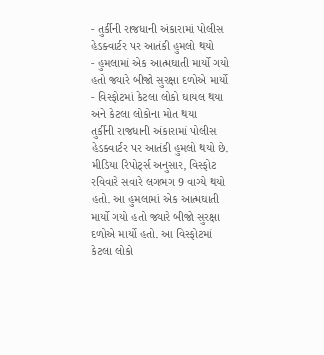- તુર્કીની રાજધાની અંકારામાં પોલીસ હેડક્વાર્ટર પર આતંકી હુમલો થયો
- હુમલામાં એક આત્મઘાતી માર્યો ગયો હતો જ્યારે બીજો સુરક્ષા દળોએ માર્યો
- વિસ્ફોટમાં કેટલા લોકો ઘાયલ થયા અને કેટલા લોકોના મોત થયા
તુર્કીની રાજધાની અંકારામાં પોલીસ હેડક્વાર્ટર પર આતંકી હુમલો થયો છે. મીડિયા રિપોર્ટ્સ અનુસાર, વિસ્ફોટ રવિવારે સવારે લગભગ 9 વાગ્યે થયો હતો. આ હુમલામાં એક આત્મઘાતી માર્યો ગયો હતો જ્યારે બીજો સુરક્ષા દળોએ માર્યો હતો. આ વિસ્ફોટમાં કેટલા લોકો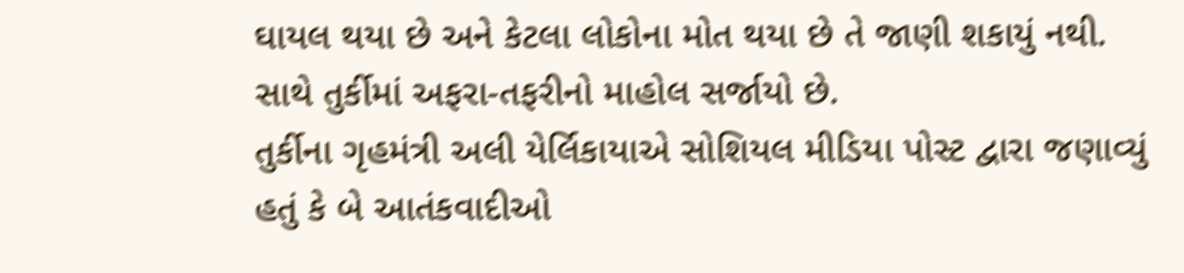ઘાયલ થયા છે અને કેટલા લોકોના મોત થયા છે તે જાણી શકાયું નથી. સાથે તુર્કીમાં અફરા-તફરીનો માહોલ સર્જાયો છે.
તુર્કીના ગૃહમંત્રી અલી યેર્લિકાયાએ સોશિયલ મીડિયા પોસ્ટ દ્વારા જણાવ્યું હતું કે બે આતંકવાદીઓ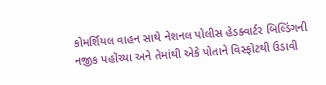કોમર્શિયલ વાહન સાથે નેશનલ પોલીસ હેડક્વાર્ટર બિલ્ડિંગની નજીક પહોંચ્યા અને તેમાંથી એકે પોતાને વિસ્ફોટથી ઉડાવી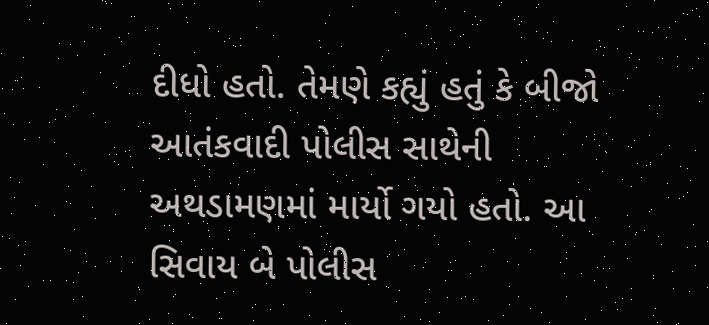દીધો હતો. તેમણે કહ્યું હતું કે બીજો આતંકવાદી પોલીસ સાથેની અથડામણમાં માર્યો ગયો હતો. આ સિવાય બે પોલીસ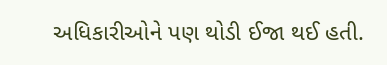અધિકારીઓને પણ થોડી ઈજા થઈ હતી.